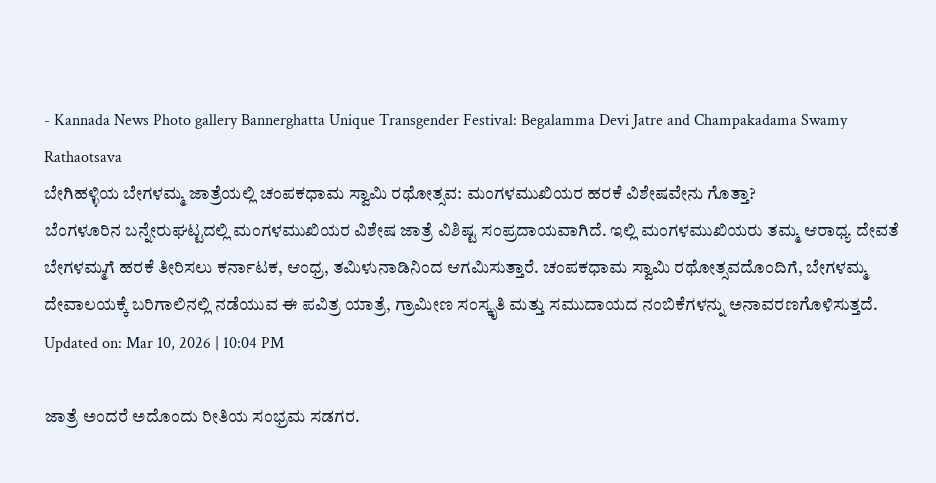- Kannada News Photo gallery Bannerghatta Unique Transgender Festival: Begalamma Devi Jatre and Champakadama Swamy Rathaotsava
ಬೇಗಿಹಳ್ಳಿಯ ಬೇಗಳಮ್ಮ ಜಾತ್ರೆಯಲ್ಲಿ ಚಂಪಕಧಾಮ ಸ್ವಾಮಿ ರಥೋತ್ಸವ: ಮಂಗಳಮುಖಿಯರ ಹರಕೆ ವಿಶೇಷವೇನು ಗೊತ್ತಾ?
ಬೆಂಗಳೂರಿನ ಬನ್ನೇರುಘಟ್ಟದಲ್ಲಿ ಮಂಗಳಮುಖಿಯರ ವಿಶೇಷ ಜಾತ್ರೆ ವಿಶಿಷ್ಟ ಸಂಪ್ರದಾಯವಾಗಿದೆ. ಇಲ್ಲಿ ಮಂಗಳಮುಖಿಯರು ತಮ್ಮ ಆರಾಧ್ಯ ದೇವತೆ ಬೇಗಳಮ್ಮಗೆ ಹರಕೆ ತೀರಿಸಲು ಕರ್ನಾಟಕ, ಆಂಧ್ರ, ತಮಿಳುನಾಡಿನಿಂದ ಆಗಮಿಸುತ್ತಾರೆ. ಚಂಪಕಧಾಮ ಸ್ವಾಮಿ ರಥೋತ್ಸವದೊಂದಿಗೆ, ಬೇಗಳಮ್ಮ ದೇವಾಲಯಕ್ಕೆ ಬರಿಗಾಲಿನಲ್ಲಿ ನಡೆಯುವ ಈ ಪವಿತ್ರ ಯಾತ್ರೆ, ಗ್ರಾಮೀಣ ಸಂಸ್ಕೃತಿ ಮತ್ತು ಸಮುದಾಯದ ನಂಬಿಕೆಗಳನ್ನು ಅನಾವರಣಗೊಳಿಸುತ್ತದೆ.
Updated on: Mar 10, 2026 | 10:04 PM

ಜಾತ್ರೆ ಅಂದರೆ ಅದೊಂದು ರೀತಿಯ ಸಂಭ್ರಮ ಸಡಗರ.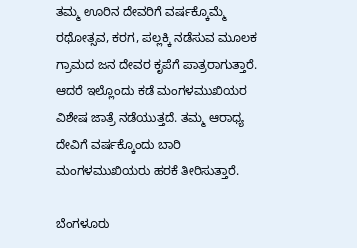ತಮ್ಮ ಊರಿನ ದೇವರಿಗೆ ವರ್ಷಕ್ಕೊಮ್ಮೆ ರಥೋತ್ಸವ, ಕರಗ, ಪಲ್ಲಕ್ಕಿ ನಡೆಸುವ ಮೂಲಕ ಗ್ರಾಮದ ಜನ ದೇವರ ಕೃಪೆಗೆ ಪಾತ್ರರಾಗುತ್ತಾರೆ. ಆದರೆ ಇಲ್ಲೊಂದು ಕಡೆ ಮಂಗಳಮುಖಿಯರ ವಿಶೇಷ ಜಾತ್ರೆ ನಡೆಯುತ್ತದೆ. ತಮ್ಮ ಆರಾಧ್ಯ ದೇವಿಗೆ ವರ್ಷಕ್ಕೊಂದು ಬಾರಿ ಮಂಗಳಮುಖಿಯರು ಹರಕೆ ತೀರಿಸುತ್ತಾರೆ.

ಬೆಂಗಳೂರು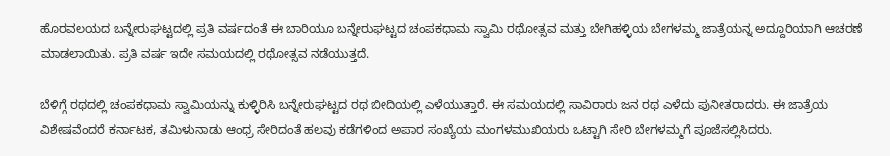ಹೊರವಲಯದ ಬನ್ನೇರುಘಟ್ಟದಲ್ಲಿ ಪ್ರತಿ ವರ್ಷದಂತೆ ಈ ಬಾರಿಯೂ ಬನ್ನೇರುಘಟ್ಟದ ಚಂಪಕಧಾಮ ಸ್ವಾಮಿ ರಥೋತ್ಸವ ಮತ್ತು ಬೇಗಿಹಳ್ಳಿಯ ಬೇಗಳಮ್ಮ ಜಾತ್ರೆಯನ್ನ ಅದ್ದೂರಿಯಾಗಿ ಆಚರಣೆ ಮಾಡಲಾಯಿತು. ಪ್ರತಿ ವರ್ಷ ಇದೇ ಸಮಯದಲ್ಲಿ ರಥೋತ್ಸವ ನಡೆಯುತ್ತದೆ.

ಬೆಳಿಗ್ಗೆ ರಥದಲ್ಲಿ ಚಂಪಕಧಾಮ ಸ್ವಾಮಿಯನ್ನು ಕುಳ್ಳಿರಿಸಿ ಬನ್ನೇರುಘಟ್ಟದ ರಥ ಬೀದಿಯಲ್ಲಿ ಎಳೆಯುತ್ತಾರೆ. ಈ ಸಮಯದಲ್ಲಿ ಸಾವಿರಾರು ಜನ ರಥ ಎಳೆದು ಪುನೀತರಾದರು. ಈ ಜಾತ್ರೆಯ ವಿಶೇಷವೆಂದರೆ ಕರ್ನಾಟಕ, ತಮಿಳುನಾಡು ಆಂಧ್ರ ಸೇರಿದಂತೆ ಹಲವು ಕಡೆಗಳಿಂದ ಅಪಾರ ಸಂಖ್ಯೆಯ ಮಂಗಳಮುಖಿಯರು ಒಟ್ಟಾಗಿ ಸೇರಿ ಬೇಗಳಮ್ಮಗೆ ಪೂಜೆಸಲ್ಲಿಸಿದರು.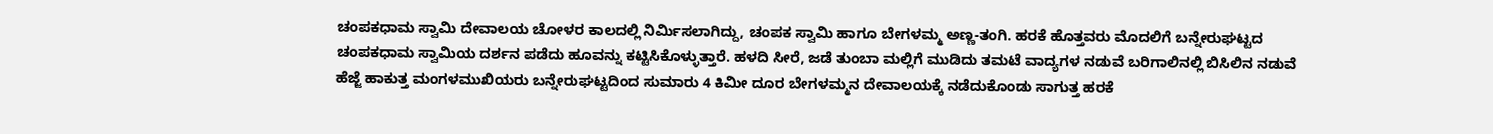ಚಂಪಕಧಾಮ ಸ್ವಾಮಿ ದೇವಾಲಯ ಚೋಳರ ಕಾಲದಲ್ಲಿ ನಿರ್ಮಿಸಲಾಗಿದ್ದು, ಚಂಪಕ ಸ್ವಾಮಿ ಹಾಗೂ ಬೇಗಳಮ್ಮ ಅಣ್ಣ-ತಂಗಿ. ಹರಕೆ ಹೊತ್ತವರು ಮೊದಲಿಗೆ ಬನ್ನೇರುಘಟ್ಟದ ಚಂಪಕಧಾಮ ಸ್ವಾಮಿಯ ದರ್ಶನ ಪಡೆದು ಹೂವನ್ನು ಕಟ್ಟಿಸಿಕೊಳ್ಳುತ್ತಾರೆ. ಹಳದಿ ಸೀರೆ, ಜಡೆ ತುಂಬಾ ಮಲ್ಲಿಗೆ ಮುಡಿದು ತಮಟೆ ವಾದ್ಯಗಳ ನಡುವೆ ಬರಿಗಾಲಿನಲ್ಲಿ ಬಿಸಿಲಿನ ನಡುವೆ ಹೆಜ್ಜೆ ಹಾಕುತ್ತ ಮಂಗಳಮುಖಿಯರು ಬನ್ನೇರುಘಟ್ಟದಿಂದ ಸುಮಾರು 4 ಕಿಮೀ ದೂರ ಬೇಗಳಮ್ಮನ ದೇವಾಲಯಕ್ಕೆ ನಡೆದುಕೊಂಡು ಸಾಗುತ್ತ ಹರಕೆ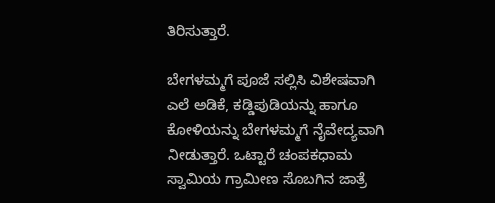ತಿರಿಸುತ್ತಾರೆ.

ಬೇಗಳಮ್ಮಗೆ ಪೂಜೆ ಸಲ್ಲಿಸಿ ವಿಶೇಷವಾಗಿ ಎಲೆ ಅಡಿಕೆ, ಕಡ್ಡಿಪುಡಿಯನ್ನು ಹಾಗೂ ಕೋಳಿಯನ್ನು ಬೇಗಳಮ್ಮಗೆ ನೈವೇದ್ಯವಾಗಿ ನೀಡುತ್ತಾರೆ. ಒಟ್ಟಾರೆ ಚಂಪಕಧಾಮ ಸ್ವಾಮಿಯ ಗ್ರಾಮೀಣ ಸೊಬಗಿನ ಜಾತ್ರೆ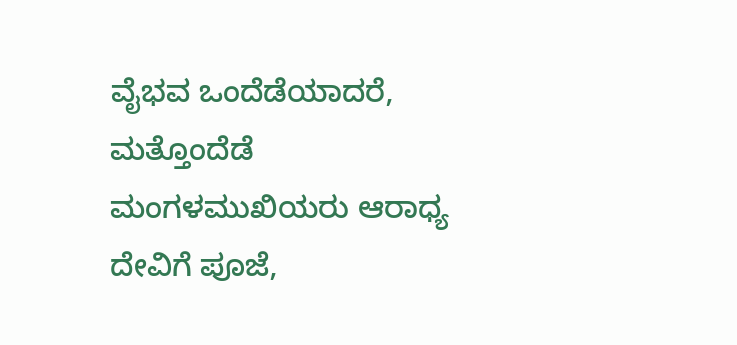ವೈಭವ ಒಂದೆಡೆಯಾದರೆ, ಮತ್ತೊಂದೆಡೆ ಮಂಗಳಮುಖಿಯರು ಆರಾಧ್ಯ ದೇವಿಗೆ ಪೂಜೆ,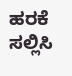ಹರಕೆ ಸಲ್ಲಿಸಿ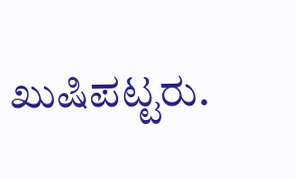ಖುಷಿಪಟ್ಟರು.